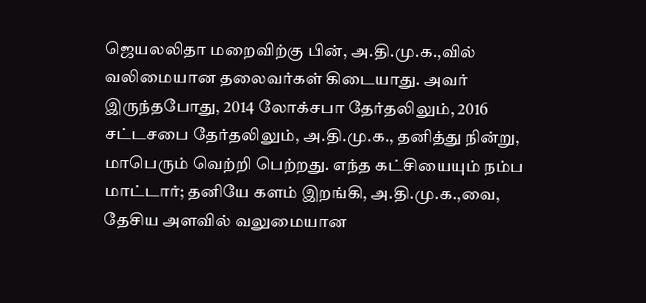ஜெயலலிதா மறைவிற்கு பின், அ.தி.மு.க.,வில் வலிமையான தலைவர்கள் கிடையாது. அவர் இருந்தபோது, 2014 லோக்சபா தேர்தலிலும், 2016 சட்டசபை தேர்தலிலும், அ.தி.மு.க., தனித்து நின்று, மாபெரும் வெற்றி பெற்றது. எந்த கட்சியையும் நம்ப மாட்டார்; தனியே களம் இறங்கி, அ.தி.மு.க.,வை, தேசிய அளவில் வலுமையான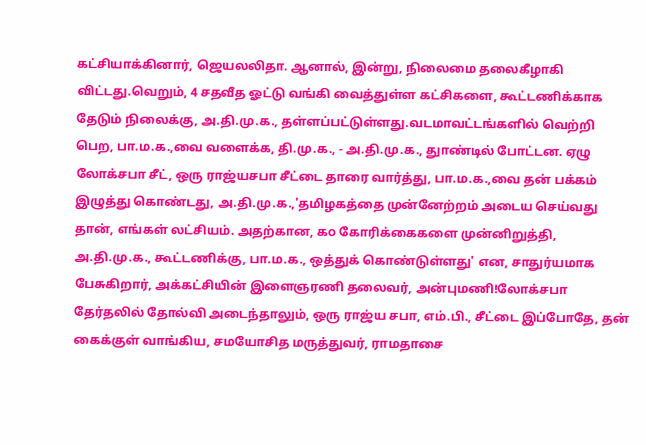கட்சியாக்கினார், ஜெயலலிதா. ஆனால், இன்று, நிலைமை தலைகீழாகி விட்டது.வெறும், 4 சதவீத ஓட்டு வங்கி வைத்துள்ள கட்சிகளை, கூட்டணிக்காக தேடும் நிலைக்கு, அ.தி.மு.க., தள்ளப்பட்டுள்ளது.வடமாவட்டங்களில் வெற்றி பெற, பா.ம.க.,வை வளைக்க, தி.மு.க., - அ.தி.மு.க., துாண்டில் போட்டன. ஏழு லோக்சபா சீட், ஒரு ராஜ்யசபா சீட்டை தாரை வார்த்து, பா.ம.க.,வை தன் பக்கம் இழுத்து கொண்டது, அ.தி.மு.க.,'தமிழகத்தை முன்னேற்றம் அடைய செய்வது தான், எங்கள் லட்சியம். அதற்கான, ௧௦ கோரிக்கைகளை முன்னிறுத்தி, அ.தி.மு.க., கூட்டணிக்கு, பா.ம.க., ஒத்துக் கொண்டுள்ளது' என, சாதுர்யமாக பேசுகிறார், அக்கட்சியின் இளைஞரணி தலைவர், அன்புமணி!லோக்சபா தேர்தலில் தோல்வி அடைந்தாலும், ஒரு ராஜ்ய சபா, எம்.பி., சீட்டை இப்போதே, தன் கைக்குள் வாங்கிய, சமயோசித மருத்துவர், ராமதாசை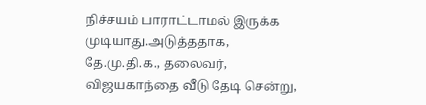நிச்சயம் பாராட்டாமல் இருக்க முடியாது.அடுத்ததாக, தே.மு.தி.க., தலைவர், விஜயகாந்தை வீடு தேடி சென்று,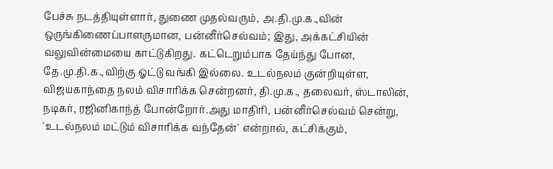பேச்சு நடத்தியுள்ளார், துணை முதல்வரும், அ.தி.மு.க.,வின் ஒருங்கிணைப்பாளருமான, பன்னீர்செல்வம்; இது, அக்கட்சியின் வலுவின்மையை காட்டுகிறது. கட்டெறும்பாக தேய்ந்து போன, தே.மு.தி.க.,விற்கு ஓட்டு வங்கி இல்லை. உடல்நலம் குன்றியுள்ள, விஜயகாந்தை நலம் விசாரிக்க சென்றனர், தி.மு.க., தலைவர், ஸ்டாலின், நடிகர், ரஜினிகாந்த் போன்றோர்.அது மாதிரி, பன்னீர்செல்வம் சென்று, 'உடல்நலம் மட்டும் விசாரிக்க வந்தேன்' என்றால், கட்சிக்கும்,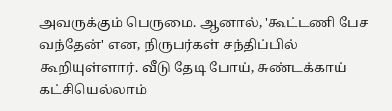அவருக்கும் பெருமை. ஆனால், 'கூட்டணி பேச வந்தேன்' என, நிருபர்கள் சந்திப்பில் கூறியுள்ளார். வீடு தேடி போய், சுண்டக்காய் கட்சியெல்லாம்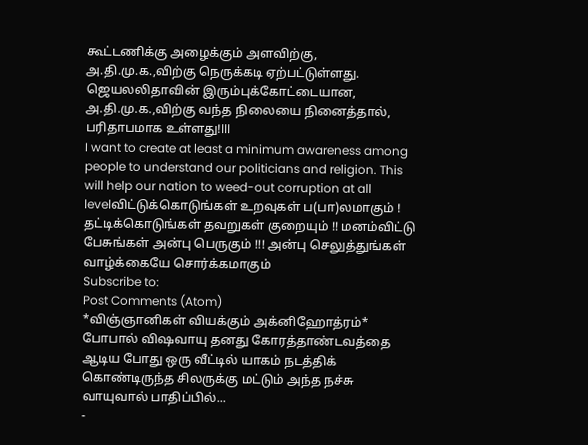கூட்டணிக்கு அழைக்கும் அளவிற்கு, அ.தி.மு.க.,விற்கு நெருக்கடி ஏற்பட்டுள்ளது. ஜெயலலிதாவின் இரும்புக்கோட்டையான, அ.தி.மு.க.,விற்கு வந்த நிலையை நினைத்தால், பரிதாபமாக உள்ளது!lll
I want to create at least a minimum awareness among people to understand our politicians and religion. This will help our nation to weed-out corruption at all levelவிட்டுக்கொடுங்கள் உறவுகள் ப(பா)லமாகும் ! தட்டிக்கொடுங்கள் தவறுகள் குறையும் !! மனம்விட்டு பேசுங்கள் அன்பு பெருகும் !!! அன்பு செலுத்துங்கள் வாழ்க்கையே சொர்க்கமாகும்
Subscribe to:
Post Comments (Atom)
*விஞ்ஞானிகள் வியக்கும் அக்னிஹோத்ரம்*
போபால் விஷவாயு தனது கோரத்தாண்டவத்தை ஆடிய போது ஒரு வீட்டில் யாகம் நடத்திக் கொண்டிருந்த சிலருக்கு மட்டும் அந்த நச்சு வாயுவால் பாதிப்பில்...
-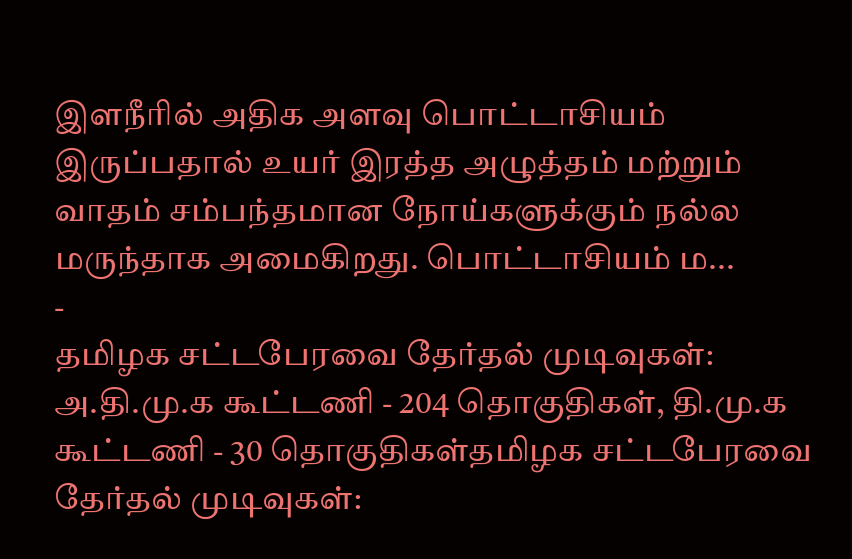இளநீரில் அதிக அளவு பொட்டாசியம் இருப்பதால் உயர் இரத்த அழுத்தம் மற்றும் வாதம் சம்பந்தமான நோய்களுக்கும் நல்ல மருந்தாக அமைகிறது. பொட்டாசியம் ம...
-
தமிழக சட்டபேரவை தேர்தல் முடிவுகள்: அ.தி.மு.க கூட்டணி - 204 தொகுதிகள், தி.மு.க கூட்டணி - 30 தொகுதிகள்தமிழக சட்டபேரவை தேர்தல் முடிவுகள்: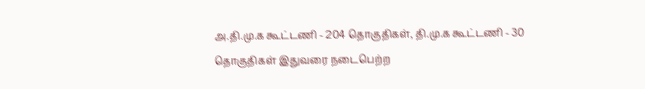அ.தி.மு.க கூட்டணி - 204 தொகுதிகள், தி.மு.க கூட்டணி - 30 தொகுதிகள் இதுவரை நடைபெற்ற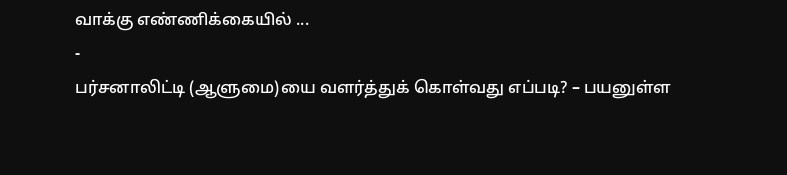வாக்கு எண்ணிக்கையில் ...
-
பர்சனாலிட்டி (ஆளுமை)யை வளர்த்துக் கொள்வது எப்படி? – பயனுள்ள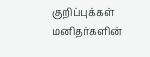குறிப்புக்கள் மனிதர்களின்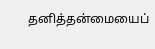தனித்தன்மையைப்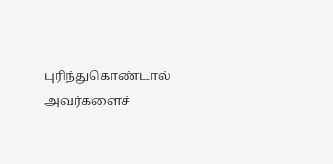புரிந்துகொண்டால் அவர்களைச்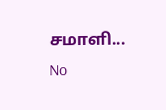சமாளி...
No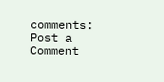comments:
Post a Comment